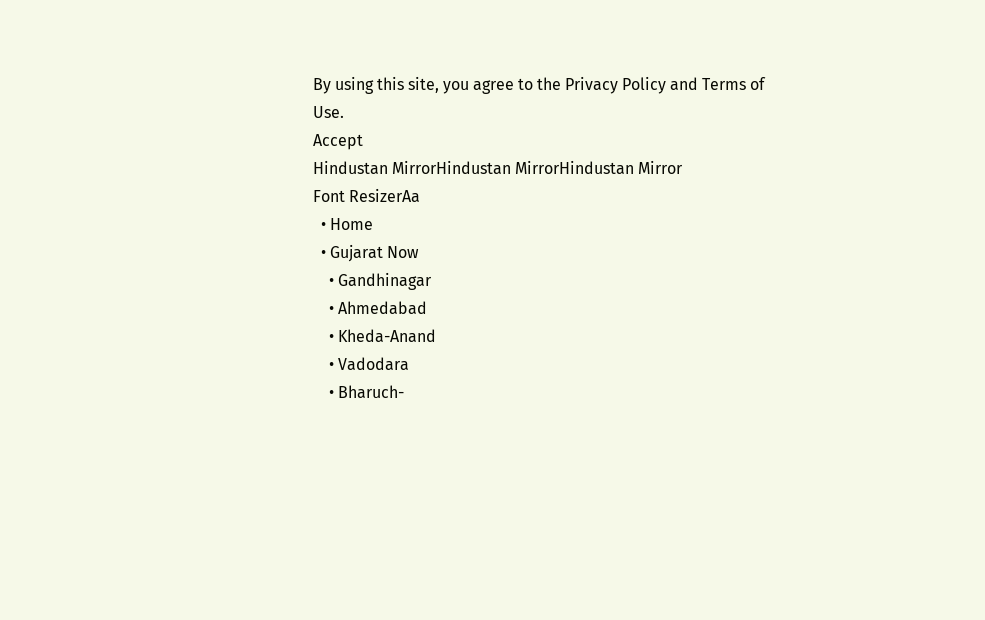By using this site, you agree to the Privacy Policy and Terms of Use.
Accept
Hindustan MirrorHindustan MirrorHindustan Mirror
Font ResizerAa
  • Home
  • Gujarat Now
    • Gandhinagar
    • Ahmedabad
    • Kheda-Anand
    • Vadodara
    • Bharuch-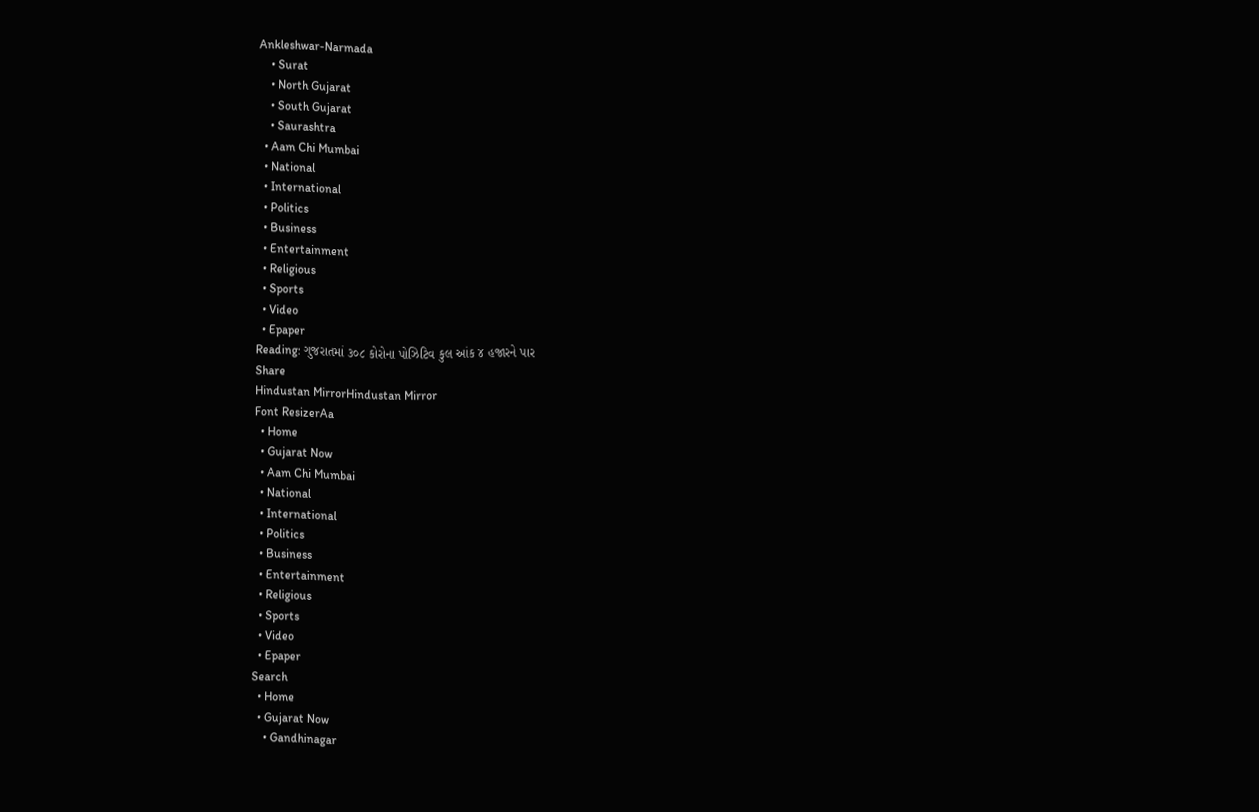Ankleshwar-Narmada
    • Surat
    • North Gujarat
    • South Gujarat
    • Saurashtra
  • Aam Chi Mumbai
  • National
  • International
  • Politics
  • Business
  • Entertainment
  • Religious
  • Sports
  • Video
  • Epaper
Reading: ગુજરાતમાં ૩૦૮ કોરોના પોઝિટિવ કુલ આંક ૪ હજારને પાર
Share
Hindustan MirrorHindustan Mirror
Font ResizerAa
  • Home
  • Gujarat Now
  • Aam Chi Mumbai
  • National
  • International
  • Politics
  • Business
  • Entertainment
  • Religious
  • Sports
  • Video
  • Epaper
Search
  • Home
  • Gujarat Now
    • Gandhinagar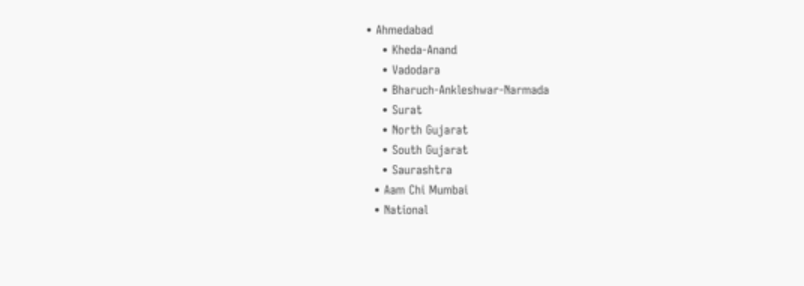• Ahmedabad
    • Kheda-Anand
    • Vadodara
    • Bharuch-Ankleshwar-Narmada
    • Surat
    • North Gujarat
    • South Gujarat
    • Saurashtra
  • Aam Chi Mumbai
  • National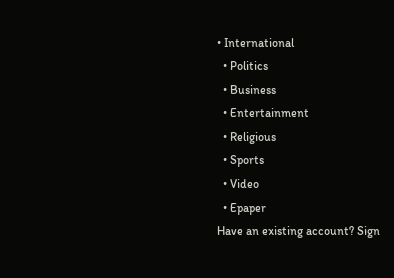• International
  • Politics
  • Business
  • Entertainment
  • Religious
  • Sports
  • Video
  • Epaper
Have an existing account? Sign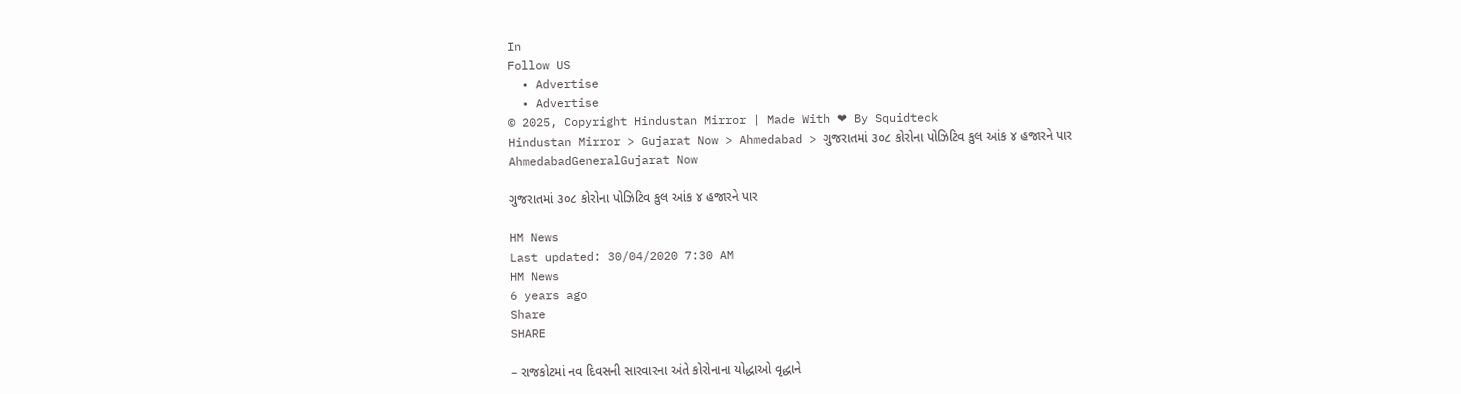In
Follow US
  • Advertise
  • Advertise
© 2025, Copyright Hindustan Mirror | Made With ❤ By Squidteck
Hindustan Mirror > Gujarat Now > Ahmedabad > ગુજરાતમાં ૩૦૮ કોરોના પોઝિટિવ કુલ આંક ૪ હજારને પાર
AhmedabadGeneralGujarat Now

ગુજરાતમાં ૩૦૮ કોરોના પોઝિટિવ કુલ આંક ૪ હજારને પાર

HM News
Last updated: 30/04/2020 7:30 AM
HM News
6 years ago
Share
SHARE

– રાજકોટમાં નવ દિવસની સારવારના અંતે કોરોનાના યોદ્ધાઓ વૃદ્ધાને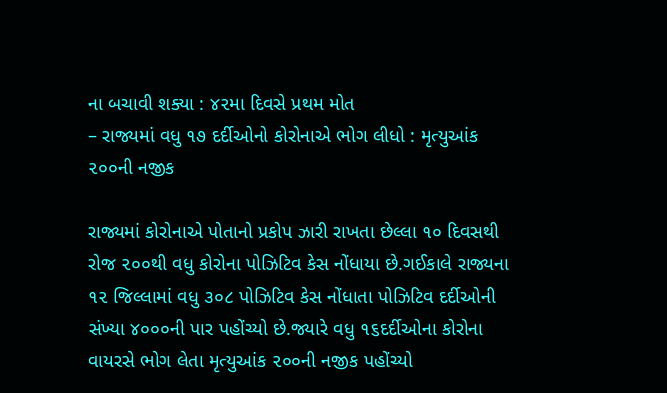ના બચાવી શક્યા : ૪૨મા દિવસે પ્રથમ મોત
– રાજ્યમાં વધુ ૧૭ દર્દીઓનો કોરોનાએ ભોગ લીધો : મૃત્યુઆંક ૨૦૦ની નજીક

રાજ્યમાં કોરોનાએ પોતાનો પ્રકોપ ઝારી રાખતા છેલ્લા ૧૦ દિવસથી રોજ ૨૦૦થી વધુ કોરોના પોઝિટિવ કેસ નોંધાયા છે.ગઈકાલે રાજ્યના ૧૨ જિલ્લામાં વધુ ૩૦૮ પોઝિટિવ કેસ નોંધાતા પોઝિટિવ દર્દીઓની સંખ્યા ૪૦૦૦ની પાર પહોંચ્યો છે.જ્યારે વધુ ૧૬દર્દીઓના કોરોના વાયરસે ભોગ લેતા મૃત્યુઆંક ૨૦૦ની નજીક પહોંચ્યો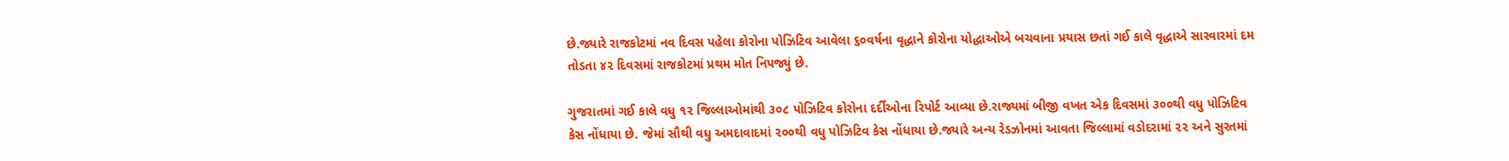છે.જ્યારે રાજકોટમાં નવ દિવસ પહેલા કોરોના પોઝિટિવ આવેલા ૬૦વર્ષના વૃદ્ધાને કોરોના યોદ્ધાઓએ બચવાના પ્રયાસ છતાં ગઈ કાલે વૃદ્ધાએ સારવારમાં દમ તોડતા ૪૨ દિવસમાં રાજકોટમાં પ્રથમ મોત નિપજ્યું છે.

ગુજરાતમાં ગઈ કાલે વધુ ૧૨ જિલ્લાઓમાંથી ૩૦૮ પોઝિટિવ કોરોના દર્દીઓના રિપોર્ટ આવ્યા છે.રાજ્યમાં બીજી વખત એક દિવસમાં ૩૦૦થી વધુ પોઝિટિવ કેસ નોંધાયા છે. જેમાં સૌથી વધુ અમદાવાદમાં ૨૦૦થી વધુ પોઝિટિવ કેસ નોંધાયા છે.જ્યારે અન્ય રેડઝોનમાં આવતા જિલ્લામાં વડોદરામાં ૨૨ અને સુરતમાં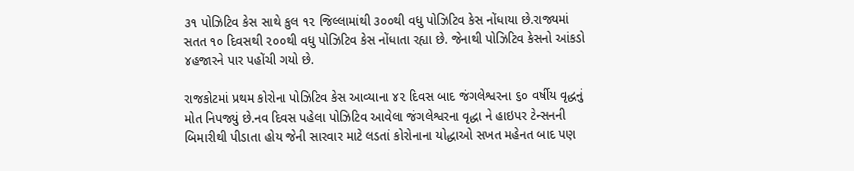૩૧ પોઝિટિવ કેસ સાથે કુલ ૧૨ જિલ્લામાંથી ૩૦૦થી વધુ પોઝિટિવ કેસ નોંધાયા છે.રાજ્યમાં સતત ૧૦ દિવસથી ૨૦૦થી વધુ પોઝિટિવ કેસ નોંધાતા રહ્યા છે. જેનાથી પોઝિટિવ કેસનો આંકડો ૪હજારને પાર પહોંચી ગયો છે.

રાજકોટમાં પ્રથમ કોરોના પોઝિટિવ કેસ આવ્યાના ૪૨ દિવસ બાદ જંગલેશ્વરના ૬૦ વર્ષીય વૃદ્ધનું મોત નિપજ્યું છે.નવ દિવસ પહેલા પોઝિટિવ આવેલા જંગલેશ્વરના વૃદ્ધા ને હાઇપર ટેન્સનની બિમારીથી પીડાતા હોય જેની સારવાર માટે લડતાં કોરોનાના યોદ્ધાઓ સખત મહેનત બાદ પણ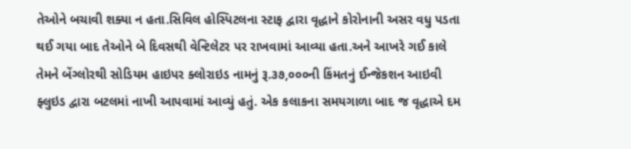તેઓને બચાવી શક્યા ન હતા.સિવિલ હોસ્પિટલના સ્ટાફ દ્વારા વૃદ્ધાને કોરોનાની અસર વધુ પડતા થઈ ગયા બાદ તેઓને બે દિવસથી વેન્ટિલેટર પર રાખવામાં આવ્યા હતા.અને આખરે ગઈ કાલે તેમને બેંગ્લોરથી સોડિયમ હાઇપર ક્લોરાઇડ નામનું રૂ.૩૭,૦૦૦ની કિંમતનું ઈન્જેકશન આઇવી ફ્લુઇડ દ્વારા બટલમાં નાખી આપવામાં આવ્યું હતું. એક કલાકના સમયગાળા બાદ જ વૃદ્ધાએ દમ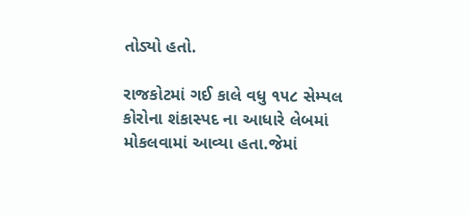તોડ્યો હતો.

રાજકોટમાં ગઈ કાલે વધુ ૧૫૮ સેમ્પલ કોરોના શંકાસ્પદ ના આધારે લેબમાં મોકલવામાં આવ્યા હતા.જેમાં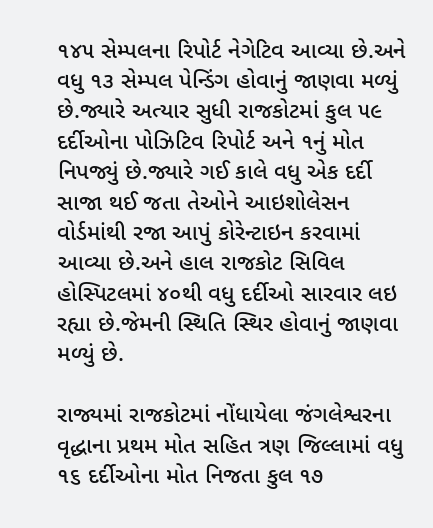૧૪૫ સેમ્પલના રિપોર્ટ નેગેટિવ આવ્યા છે.અને વધુ ૧૩ સેમ્પલ પેન્ડિંગ હોવાનું જાણવા મળ્યું છે.જ્યારે અત્યાર સુધી રાજકોટમાં કુલ ૫૯ દર્દીઓના પોઝિટિવ રિપોર્ટ અને ૧નું મોત નિપજ્યું છે.જ્યારે ગઈ કાલે વધુ એક દર્દી સાજા થઈ જતા તેઓને આઇશોલેસન વોર્ડમાંથી રજા આપું કોરેન્ટાઇન કરવામાં આવ્યા છે.અને હાલ રાજકોટ સિવિલ હોસ્પિટલમાં ૪૦થી વધુ દર્દીઓ સારવાર લઇ રહ્યા છે.જેમની સ્થિતિ સ્થિર હોવાનું જાણવા મળ્યું છે.

રાજ્યમાં રાજકોટમાં નોંધાયેલા જંગલેશ્વરના વૃદ્ધાના પ્રથમ મોત સહિત ત્રણ જિલ્લામાં વધુ ૧૬ દર્દીઓના મોત નિજતા કુલ ૧૭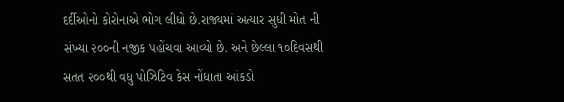દર્દીઓનો કોરોનાએ ભોગ લીધો છે.રાજ્યમાં અત્યાર સુધી મોત ની સંખ્યા ૨૦૦ની નજીક પહોંચવા આવ્યો છે. અને છેલ્લા ૧૦દિવસથી સતત ૨૦૦થી વધુ પોઝિટિવ કેસ નોંધાતા આંકડો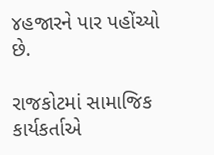૪હજારને પાર પહોંચ્યો છે.

રાજકોટમાં સામાજિક કાર્યકર્તાએ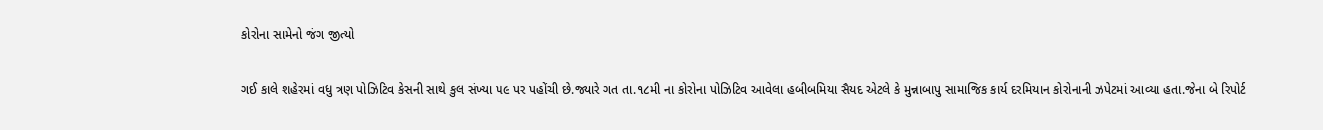કોરોના સામેનો જંગ જીત્યો

ગઈ કાલે શહેરમાં વધુ ત્રણ પોઝિટિવ કેસની સાથે કુલ સંખ્યા ૫૯ પર પહોંચી છે.જ્યારે ગત તા.૧૮મી ના કોરોના પોઝિટિવ આવેલા હબીબમિયા સૈયદ એટલે કે મુન્નાબાપુ સામાજિક કાર્ય દરમિયાન કોરોનાની ઝપેટમાં આવ્યા હતા.જેના બે રિપોર્ટ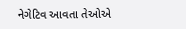નેગેટિવ આવતા તેઓએ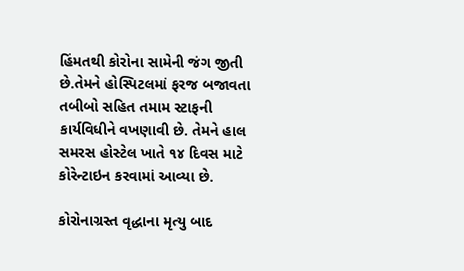હિંમતથી કોરોના સામેની જંગ જીતી છે.તેમને હોસ્પિટલમાં ફરજ બજાવતા તબીબો સહિત તમામ સ્ટાફની કાર્યવિધીને વખણાવી છે. તેમને હાલ સમરસ હોસ્ટેલ ખાતે ૧૪ દિવસ માટે કોરેન્ટાઇન કરવામાં આવ્યા છે.

કોરોનાગ્રસ્ત વૃદ્ધાના મૃત્યુ બાદ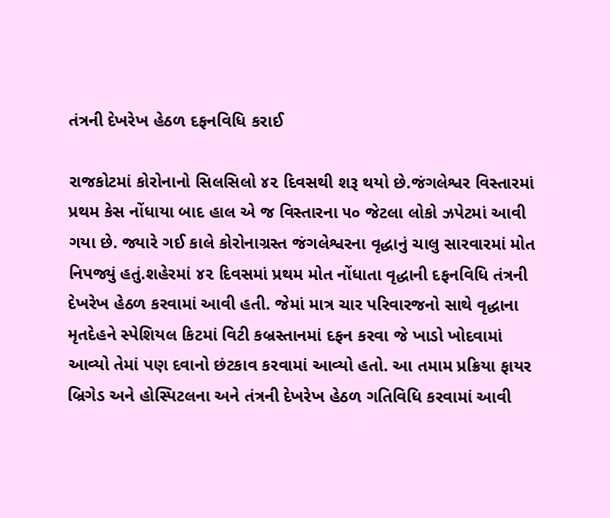તંત્રની દેખરેખ હેઠળ દફનવિધિ કરાઈ

રાજકોટમાં કોરોનાનો સિલસિલો ૪૨ દિવસથી શરૂ થયો છે.જંગલેશ્વર વિસ્તારમાં પ્રથમ કેસ નોંધાયા બાદ હાલ એ જ વિસ્તારના ૫૦ જેટલા લોકો ઝપેટમાં આવી ગયા છે. જ્યારે ગઈ કાલે કોરોનાગ્રસ્ત જંગલેશ્વરના વૃદ્ધાનું ચાલુ સારવારમાં મોત નિપજ્યું હતું.શહેરમાં ૪૨ દિવસમાં પ્રથમ મોત નોંધાતા વૃદ્ધાની દફનવિધિ તંત્રની દેખરેખ હેઠળ કરવામાં આવી હતી. જેમાં માત્ર ચાર પરિવારજનો સાથે વૃદ્ધાના મૃતદેહને સ્પેશિયલ કિટમાં વિટી કબ્રસ્તાનમાં દફન કરવા જે ખાડો ખોદવામાં આવ્યો તેમાં પણ દવાનો છંટકાવ કરવામાં આવ્યો હતો. આ તમામ પ્રક્રિયા ફાયર બ્રિગેડ અને હોસ્પિટલના અને તંત્રની દેખરેખ હેઠળ ગતિવિધિ કરવામાં આવી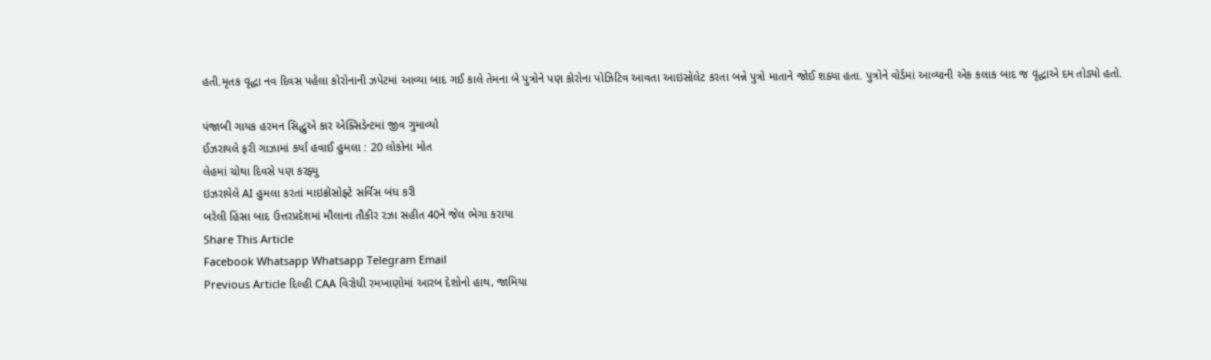હતી.મૃતક વૃદ્ધા નવ દિવસ પહેલા કોરોનાની ઝપેટમાં આવ્યા બાદ ગઈ કાલે તેમના બે પુત્રોને પણ કોરોના પોઝિટિવ આવતા આઇસોલેટ કરતા બન્ને પુત્રો માતાને જોઈ શક્યા હતા. પુત્રોને વોર્ડમાં આવ્યાની એક કલાક બાદ જ વૃદ્ધાએ દમ તોડ્યો હતો.

પંજાબી ગાયક હરમન સિદ્ધુએ કાર એક્સિડેન્ટમાં જીવ ગુમાવ્યો
ઈઝરાયલે ફરી ગાઝામાં કર્યા હવાઈ હુમલા : 20 લોકોના મોત
લેહમાં ચોથા દિવસે પણ કરફ્યુ
ઇઝરાયેલે AI હુમલા કરતાં માઇક્રોસોફ્ટે સર્વિસ બંધ કરી
બરેલી હિંસા બાદ ઉત્તરપ્રદેશમાં મૌલાના તૌકીર રઝા સહીત 40ને જેલ ભેગા કરાયા
Share This Article
Facebook Whatsapp Whatsapp Telegram Email
Previous Article દિલ્હી CAA વિરોધી રમખાણોમાં આરબ દેશોનો હાથ, જામિયા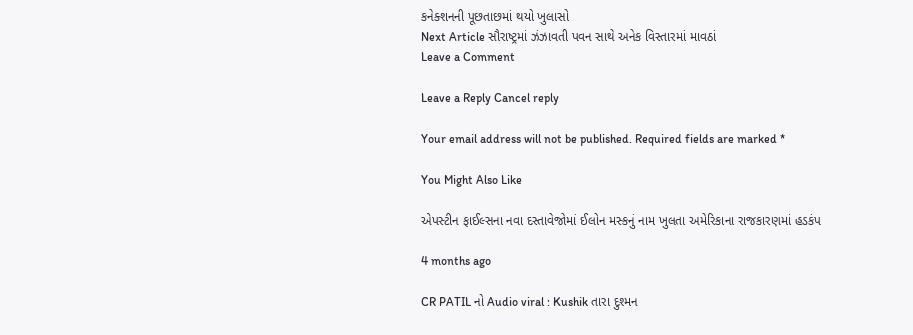કનેક્શનની પૂછતાછમાં થયો ખુલાસો
Next Article સૌરાષ્ટ્રમાં ઝંઝાવતી પવન સાથે અનેક વિસ્તારમાં માવઠાં
Leave a Comment

Leave a Reply Cancel reply

Your email address will not be published. Required fields are marked *

You Might Also Like

એપસ્ટીન ફાઈલ્સના નવા દસ્તાવેજોમાં ઈલોન મસ્કનું નામ ખુલતા અમેરિકાના રાજકારણમાં હડકંપ

4 months ago

CR PATIL નો Audio viral : Kushik તારા દુશ્મન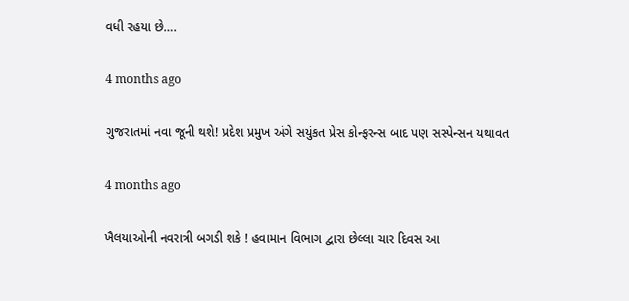વધી રહયા છે….

4 months ago

ગુજરાતમાં નવા જૂની થશે! પ્રદેશ પ્રમુખ અંગે સયુંકત પ્રેસ કોન્ફરન્સ બાદ પણ સસ્પેન્સન યથાવત

4 months ago

ખૈલયાઓની નવરાત્રી બગડી શકે ! હવામાન વિભાગ દ્વારા છેલ્લા ચાર દિવસ આ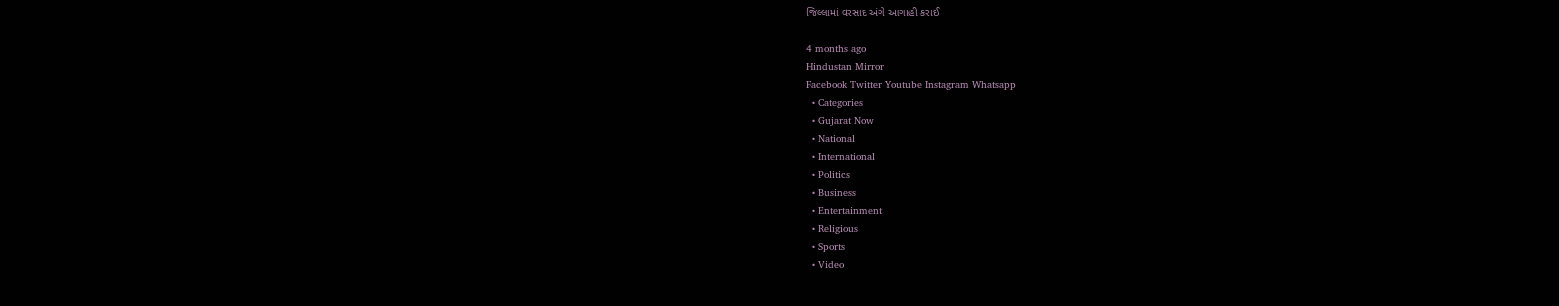જિલ્લામાં વરસાદ અંગે આગાહી કરાઈ

4 months ago
Hindustan Mirror
Facebook Twitter Youtube Instagram Whatsapp
  • Categories
  • Gujarat Now
  • National
  • International
  • Politics
  • Business
  • Entertainment
  • Religious
  • Sports
  • Video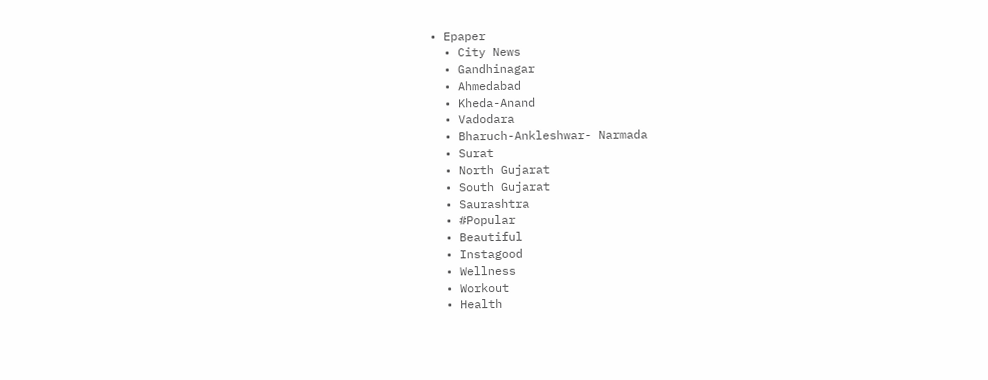• Epaper
  • City News
  • Gandhinagar
  • Ahmedabad
  • Kheda-Anand
  • Vadodara
  • Bharuch-Ankleshwar- Narmada
  • Surat
  • North Gujarat
  • South Gujarat
  • Saurashtra
  • #Popular
  • Beautiful
  • Instagood
  • Wellness
  • Workout
  • Health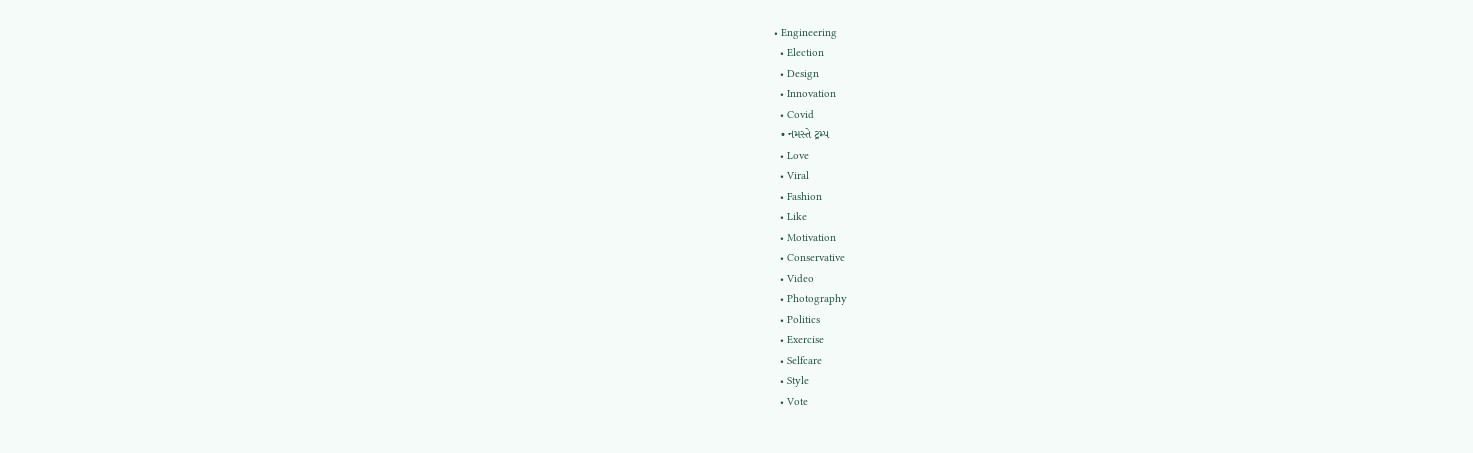• Engineering
  • Election
  • Design
  • Innovation
  • Covid
  • નમસ્તે ટ્રમ્પ
  • Love
  • Viral
  • Fashion
  • Like
  • Motivation
  • Conservative
  • Video
  • Photography
  • Politics
  • Exercise
  • Selfcare
  • Style
  • Vote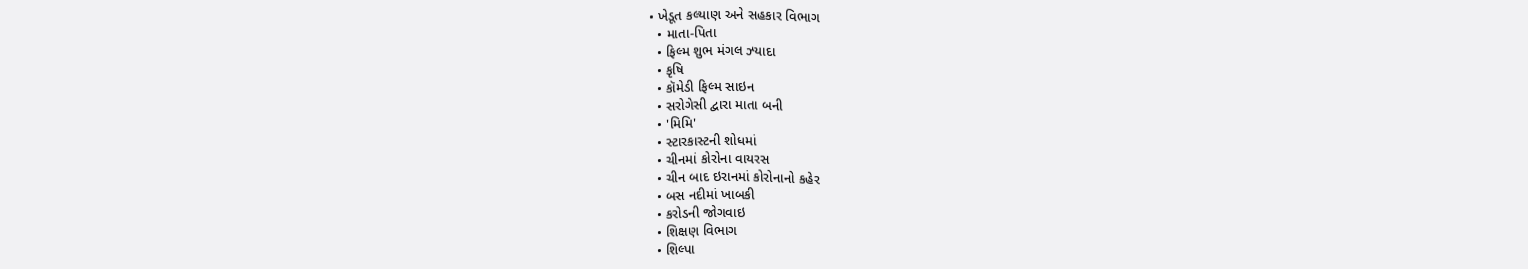• ખેડૂત કલ્યાણ અને સહકાર વિભાગ
  • માતા-પિતા
  • ફિલ્મ શુભ મંગલ ઝ્યાદા
  • કૃષિ
  • કૉમેડી ફિલ્મ સાઇન
  • સરોગેસી દ્વારા માતા બની
  • 'મિમિ'
  • સ્ટારકાસ્ટની શોધમાં
  • ચીનમાં કોરોના વાયરસ
  • ચીન બાદ ઇરાનમાં કોરોનાનો કહેર
  • બસ નદીમાં ખાબકી
  • કરોડની જોગવાઇ
  • શિક્ષણ વિભાગ
  • શિલ્પા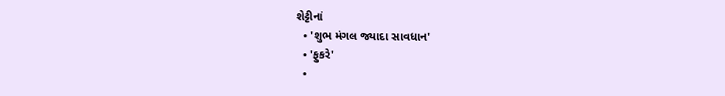શેટ્ટીનાં
  • 'શુભ મંગલ જ્યાદા સાવધાન'
  • 'ફુકરે'
  •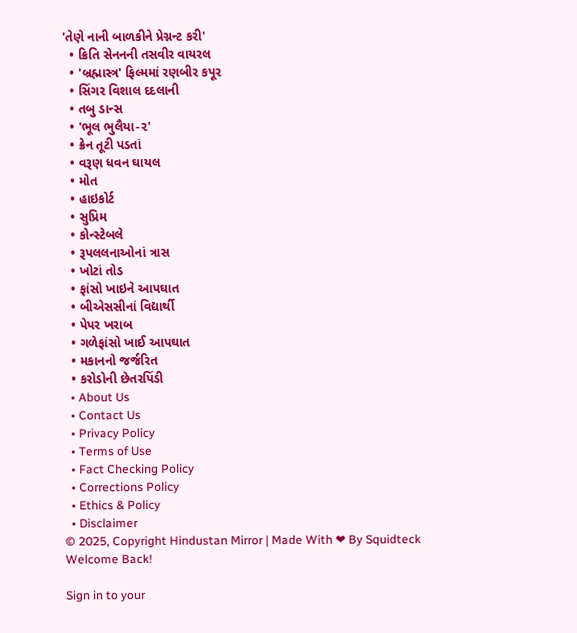'તેણે નાની બાળકીને પ્રેગ્નન્ટ કરી'
  • ક્રિતિ સેનનની તસવીર વાયરલ
  • 'બ્રહ્માસ્ત્ર' ફિલ્મમાં રણબીર કપૂર
  • સિંગર વિશાલ દદલાની
  • તબુ ડાન્સ
  • 'ભૂલ ભુલૈયા-૨'
  • ક્રેન તૂટી પડતાં
  • વરૂણ ધવન ઘાયલ
  • મોત
  • હાઇકોર્ટ
  • સુપ્રિમ
  • કોન્સ્ટેબલે
  • રૂપલલનાઓનાં ત્રાસ
  • ખોટાં તોડ
  • ફાંસો ખાઇને આપઘાત
  • બીએસસીનાં વિદ્યાર્થી
  • પેપર ખરાબ
  • ગળેફાંસો ખાઈ આપઘાત
  • મકાનનો જર્જરિત
  • કરોડોની છેતરપિંડી
  • About Us
  • Contact Us
  • Privacy Policy
  • Terms of Use
  • Fact Checking Policy
  • Corrections Policy
  • Ethics & Policy
  • Disclaimer
© 2025, Copyright Hindustan Mirror | Made With ❤ By Squidteck
Welcome Back!

Sign in to your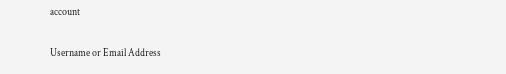account

Username or Email Address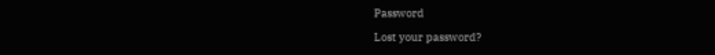Password

Lost your password?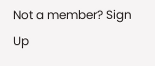Not a member? Sign Up